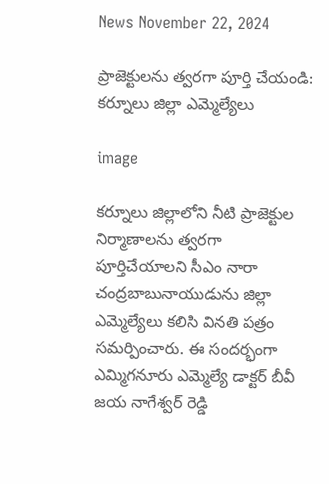News November 22, 2024

ప్రాజెక్టులను త్వరగా పూర్తి చేయండి: కర్నూలు జిల్లా ఎమ్మెల్యేలు

image

కర్నూలు జిల్లాలోని నీటి ప్రాజెక్టుల నిర్మాణాలను త్వరగా పూర్తిచేయాలని సీఎం నారా చంద్రబాబునాయుడును జిల్లా ఎమ్మెల్యేలు కలిసి వినతి పత్రం సమర్పించారు. ఈ సందర్భంగా ఎమ్మిగనూరు ఎమ్మెల్యే డాక్టర్ బీవీ జయ నాగేశ్వర్ రెడ్డి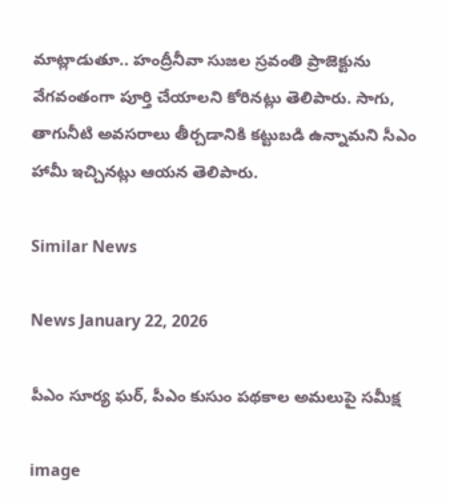మాట్లాడుతూ.. హంద్రీనీవా సుజల స్రవంతి ప్రాజెక్టును వేగవంతంగా పూర్తి చేయాలని కోరినట్లు తెలిపారు. సాగు, తాగునీటి అవసరాలు తీర్చడానికి కట్టుబడి ఉన్నామని సీఎం హామీ ఇచ్చినట్లు ఆయన తెలిపారు.

Similar News

News January 22, 2026

పీఎం సూర్య ఘర్, పీఎం కుసుం పథకాల అమలుపై సమీక్ష

image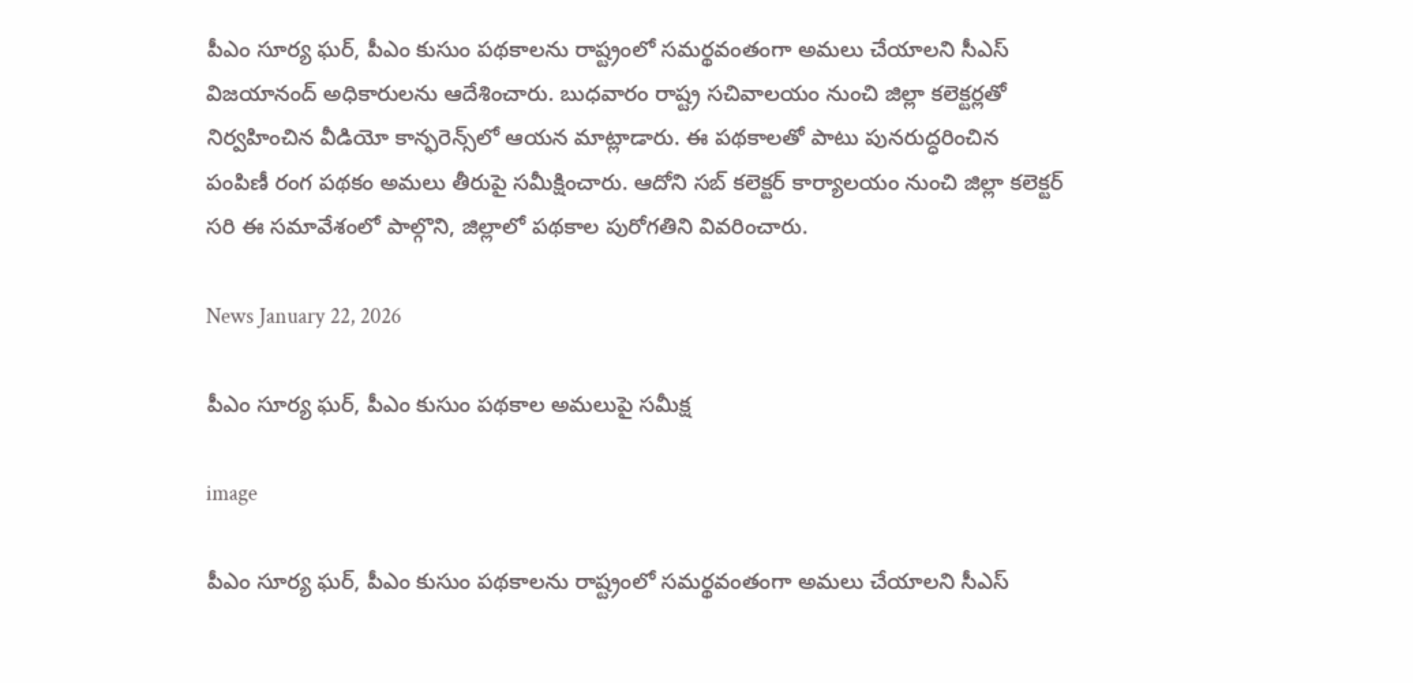పీఎం సూర్య ఘర్, పీఎం కుసుం పథకాలను రాష్ట్రంలో సమర్థవంతంగా అమలు చేయాలని సీఎస్ విజయానంద్ అధికారులను ఆదేశించారు. బుధవారం రాష్ట్ర సచివాలయం నుంచి జిల్లా కలెక్టర్లతో నిర్వహించిన వీడియో కాన్ఫరెన్స్‌లో ఆయన మాట్లాడారు. ఈ పథకాలతో పాటు పునరుద్ధరించిన పంపిణీ రంగ పథకం అమలు తీరుపై సమీక్షించారు. ఆదోని సబ్ కలెక్టర్ కార్యాలయం నుంచి జిల్లా కలెక్టర్ సరి ఈ సమావేశంలో పాల్గొని, జిల్లాలో పథకాల పురోగతిని వివరించారు.

News January 22, 2026

పీఎం సూర్య ఘర్, పీఎం కుసుం పథకాల అమలుపై సమీక్ష

image

పీఎం సూర్య ఘర్, పీఎం కుసుం పథకాలను రాష్ట్రంలో సమర్థవంతంగా అమలు చేయాలని సీఎస్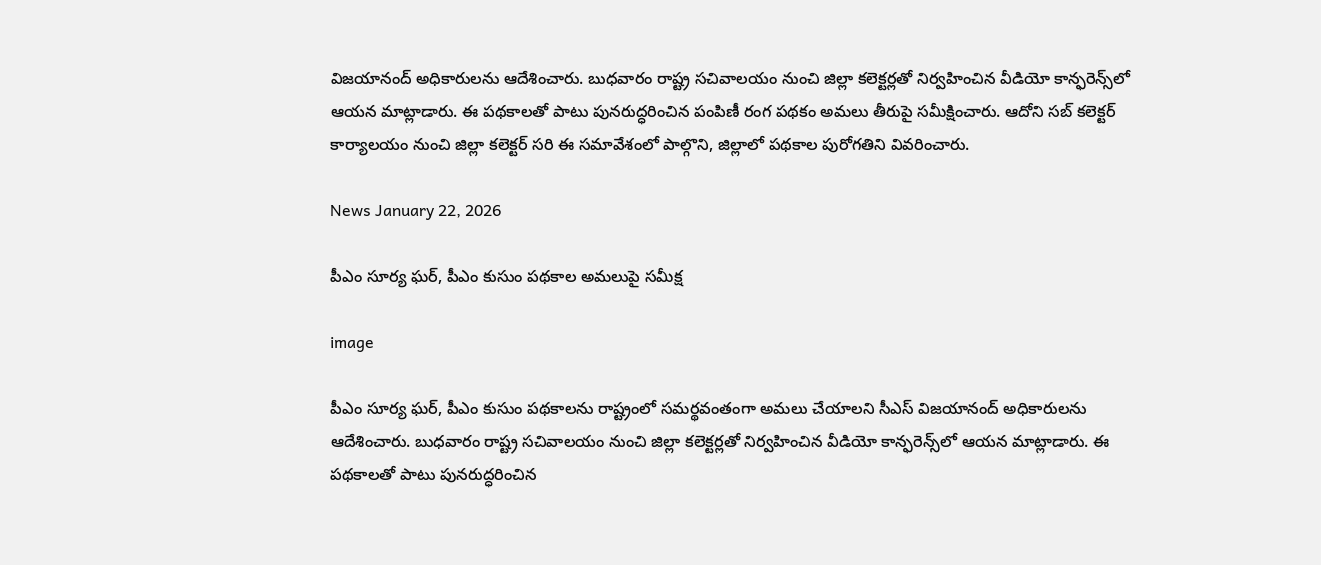విజయానంద్ అధికారులను ఆదేశించారు. బుధవారం రాష్ట్ర సచివాలయం నుంచి జిల్లా కలెక్టర్లతో నిర్వహించిన వీడియో కాన్ఫరెన్స్‌లో ఆయన మాట్లాడారు. ఈ పథకాలతో పాటు పునరుద్ధరించిన పంపిణీ రంగ పథకం అమలు తీరుపై సమీక్షించారు. ఆదోని సబ్ కలెక్టర్ కార్యాలయం నుంచి జిల్లా కలెక్టర్ సరి ఈ సమావేశంలో పాల్గొని, జిల్లాలో పథకాల పురోగతిని వివరించారు.

News January 22, 2026

పీఎం సూర్య ఘర్, పీఎం కుసుం పథకాల అమలుపై సమీక్ష

image

పీఎం సూర్య ఘర్, పీఎం కుసుం పథకాలను రాష్ట్రంలో సమర్థవంతంగా అమలు చేయాలని సీఎస్ విజయానంద్ అధికారులను ఆదేశించారు. బుధవారం రాష్ట్ర సచివాలయం నుంచి జిల్లా కలెక్టర్లతో నిర్వహించిన వీడియో కాన్ఫరెన్స్‌లో ఆయన మాట్లాడారు. ఈ పథకాలతో పాటు పునరుద్ధరించిన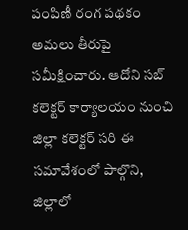పంపిణీ రంగ పథకం అమలు తీరుపై సమీక్షించారు. ఆదోని సబ్ కలెక్టర్ కార్యాలయం నుంచి జిల్లా కలెక్టర్ సరి ఈ సమావేశంలో పాల్గొని, జిల్లాలో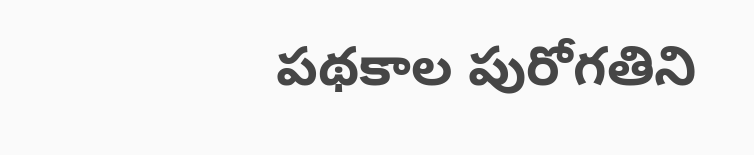పథకాల పురోగతిని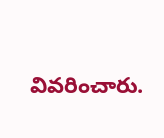వివరించారు.